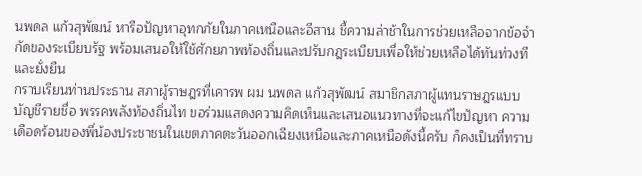นพดล แก้วสุพัฒน์ หารือปัญหาอุทกภัยในภาคเหนือและอีสาน ชี้ความล่าช้าในการช่วยเหลือจากข้อจำกัดของระเบียบรัฐ พร้อมเสนอให้ใช้ศักยภาพท้องถิ่นและปรับกฎระเบียบเพื่อให้ช่วยเหลือได้ทันท่วงทีและยั่งยืน
กราบเรียนท่านประธาน สภาผู้ราษฎรที่เคารพ ผม นพดล แก้วสุพัฒน์ สมาชิกสภาผู้แทนราษฎรแบบบัญชีรายชื่อ พรรคพลังท้องถิ่นไท ขอร่วมแสดงความคิดเห็นและเสนอแนวทางที่จะแก้ไขปัญหา ความเดือดร้อนของพี่น้องประชาชนในเขตภาคตะวันออกเฉียงเหนือและภาคเหนือดังนี้ครับ ก็คงเป็นที่ทราบ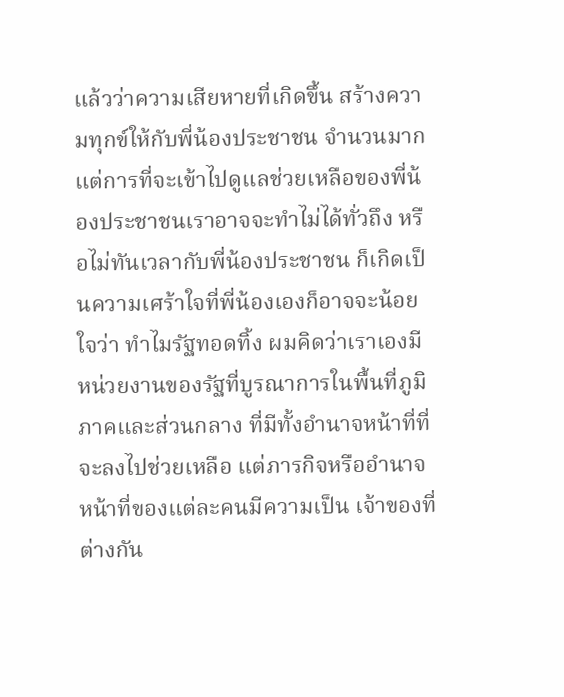แล้วว่าความเสียหายที่เกิดขึ้น สร้างความทุกข์ให้กับพี่น้องประชาชน จำนวนมาก แต่การที่จะเข้าไปดูแลช่วยเหลือของพี่น้องประชาชนเราอาจจะทำไม่ได้ทั่วถึง หรือไม่ทันเวลากับพี่น้องประชาชน ก็เกิดเป็นความเศร้าใจที่พี่น้องเองก็อาจจะน้อยใจว่า ทำไมรัฐทอดทิ้ง ผมคิดว่าเราเองมีหน่วยงานของรัฐที่บูรณาการในพื้นที่ภูมิภาคและส่วนกลาง ที่มีทั้งอำนาจหน้าที่ที่จะลงไปช่วยเหลือ แต่ภารกิจหรืออำนาจหน้าที่ของแต่ละคนมีความเป็น เจ้าของที่ต่างกัน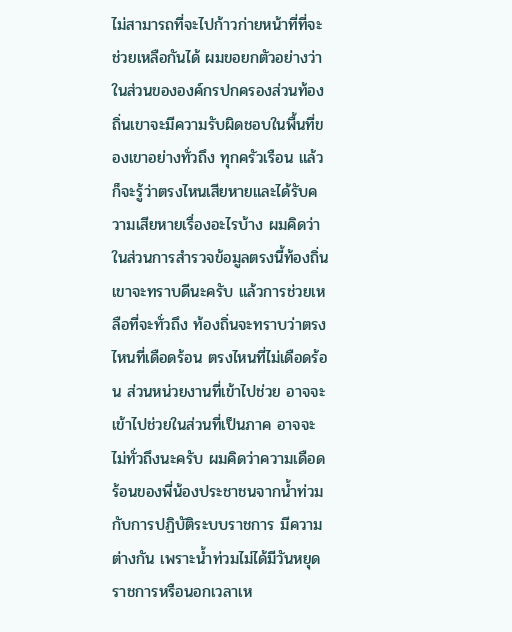ไม่สามารถที่จะไปก้าวก่ายหน้าที่ที่จะช่วยเหลือกันได้ ผมขอยกตัวอย่างว่า ในส่วนขององค์กรปกครองส่วนท้องถิ่นเขาจะมีความรับผิดชอบในพื้นที่ของเขาอย่างทั่วถึง ทุกครัวเรือน แล้วก็จะรู้ว่าตรงไหนเสียหายและได้รับความเสียหายเรื่องอะไรบ้าง ผมคิดว่า ในส่วนการสำรวจข้อมูลตรงนี้ท้องถิ่นเขาจะทราบดีนะครับ แล้วการช่วยเหลือที่จะทั่วถึง ท้องถิ่นจะทราบว่าตรงไหนที่เดือดร้อน ตรงไหนที่ไม่เดือดร้อน ส่วนหน่วยงานที่เข้าไปช่วย อาจจะเข้าไปช่วยในส่วนที่เป็นภาค อาจจะไม่ทั่วถึงนะครับ ผมคิดว่าความเดือดร้อนของพี่น้องประชาชนจากน้ำท่วมกับการปฏิบัติระบบราชการ มีความต่างกัน เพราะน้ำท่วมไม่ได้มีวันหยุดราชการหรือนอกเวลาเห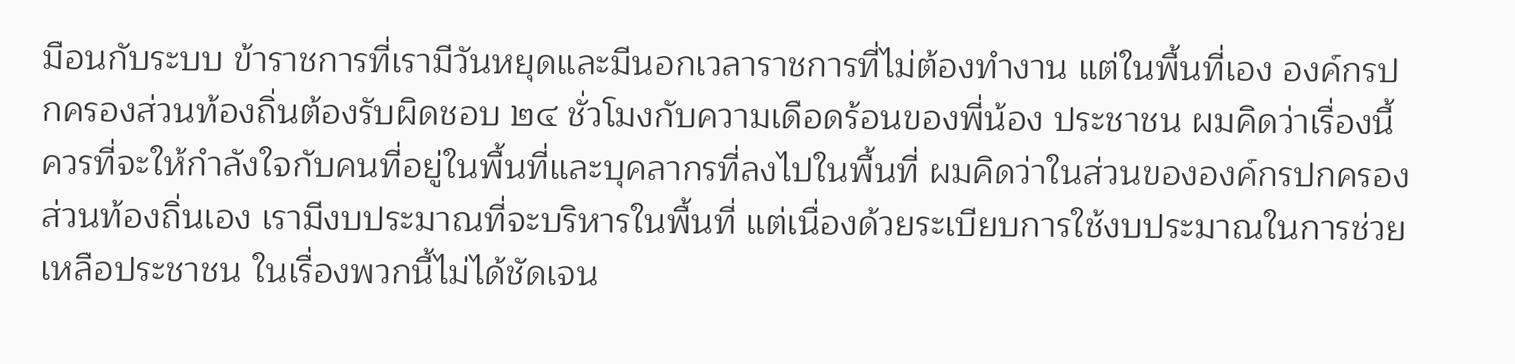มือนกับระบบ ข้าราชการที่เรามีวันหยุดและมีนอกเวลาราชการที่ไม่ต้องทำงาน แต่ในพื้นที่เอง องค์กรปกครองส่วนท้องถิ่นต้องรับผิดชอบ ๒๔ ชั่วโมงกับความเดือดร้อนของพี่น้อง ประชาชน ผมคิดว่าเรื่องนี้ควรที่จะให้กำลังใจกับคนที่อยู่ในพื้นที่และบุคลากรที่ลงไปในพื้นที่ ผมคิดว่าในส่วนขององค์กรปกครองส่วนท้องถิ่นเอง เรามีงบประมาณที่จะบริหารในพื้นที่ แต่เนื่องด้วยระเบียบการใช้งบประมาณในการช่วยเหลือประชาชน ในเรื่องพวกนี้ไม่ได้ชัดเจน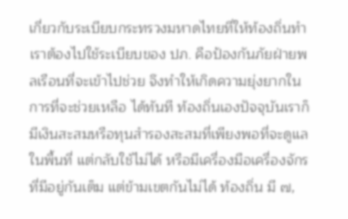เกี่ยวกับระเบียบกระทรวงมหาดไทยที่ให้ท้องถิ่นทำ เราต้องไปใช้ระเบียบของ ปภ. คือป้องกันภัยฝ่ายพลเรือนที่จะเข้าไปช่วย จึงทำให้เกิดความยุ่งยากในการที่จะช่วยเหลือ ได้ทันที ท้องถิ่นเองปัจจุบันเราก็มีเงินสะสมหรือทุนสำรองสะสมที่เพียงพอที่จะดูแลในพื้นที่ แต่กลับใช้ไม่ได้ หรือมีเครื่องมือเครื่องจักรที่มีอยู่กันเต็ม แต่ข้ามเขตกันไม่ได้ ท้องถิ่น มี ๗,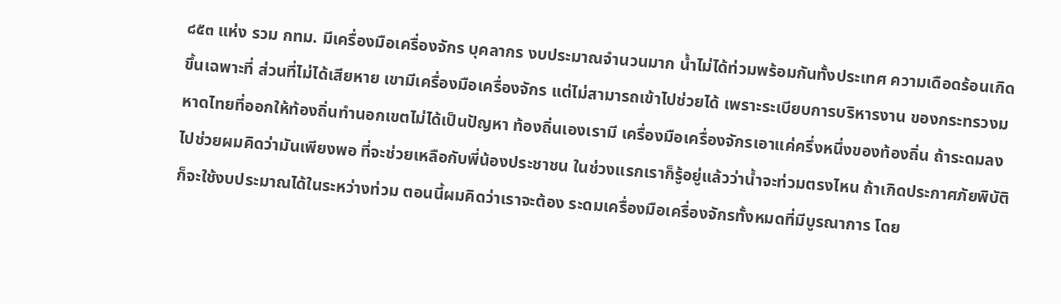๘๕๓ แห่ง รวม กทม. มีเครื่องมือเครื่องจักร บุคลากร งบประมาณจำนวนมาก น้ำไม่ได้ท่วมพร้อมกันทั้งประเทศ ความเดือดร้อนเกิดขึ้นเฉพาะที่ ส่วนที่ไม่ได้เสียหาย เขามีเครื่องมือเครื่องจักร แต่ไม่สามารถเข้าไปช่วยได้ เพราะระเบียบการบริหารงาน ของกระทรวงมหาดไทยที่ออกให้ท้องถิ่นทำนอกเขตไม่ได้เป็นปัญหา ท้องถิ่นเองเรามี เครื่องมือเครื่องจักรเอาแค่ครึ่งหนึ่งของท้องถิ่น ถ้าระดมลงไปช่วยผมคิดว่ามันเพียงพอ ที่จะช่วยเหลือกับพี่น้องประชาชน ในช่วงแรกเราก็รู้อยู่แล้วว่าน้ำจะท่วมตรงไหน ถ้าเกิดประกาศภัยพิบัติก็จะใช้งบประมาณได้ในระหว่างท่วม ตอนนี้ผมคิดว่าเราจะต้อง ระดมเครื่องมือเครื่องจักรทั้งหมดที่มีบูรณาการ โดย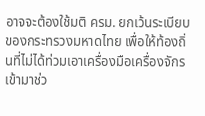อาจจะต้องใช้มติ ครม. ยกเว้นระเบียบ ของกระทรวงมหาดไทย เพื่อให้ท้องถิ่นที่ไม่ได้ท่วมเอาเครื่องมือเครื่องจักรเข้ามาช่ว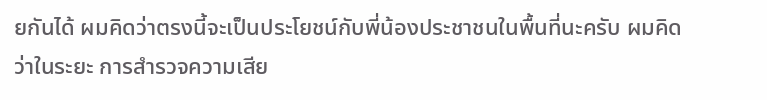ยกันได้ ผมคิดว่าตรงนี้จะเป็นประโยชน์กับพี่น้องประชาชนในพื้นที่นะครับ ผมคิดว่าในระยะ การสำรวจความเสีย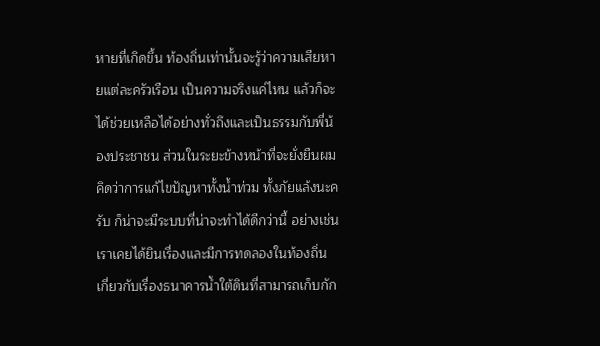หายที่เกิดขึ้น ท้องถิ่นเท่านั้นจะรู้ว่าความเสียหายแต่ละครัวเรือน เป็นความจริงแค่ไหน แล้วก็จะได้ช่วยเหลือได้อย่างทั่วถึงและเป็นธรรมกับพี่น้องประชาชน ส่วนในระยะข้างหน้าที่จะยั่งยืนผมคิดว่าการแก้ไขปัญหาทั้งน้ำท่วม ทั้งภัยแล้งนะครับ ก็น่าจะมีระบบที่น่าจะทำได้ดีกว่านี้ อย่างเช่น เราเคยได้ยินเรื่องและมีการทดลองในท้องถิ่น เกี่ยวกับเรื่องธนาคารน้ำใต้ดินที่สามารถเก็บกัก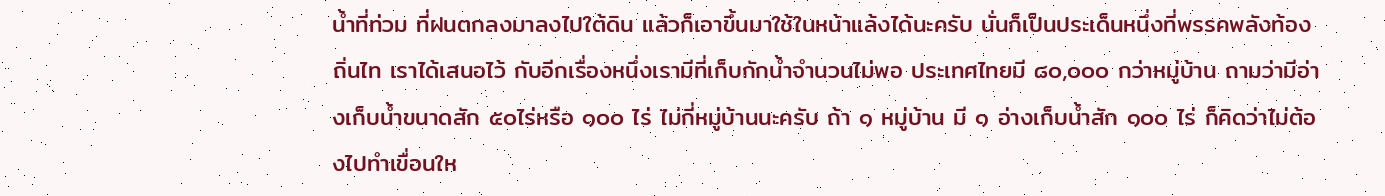น้ำที่ท่วม ที่ฝนตกลงมาลงไปใต้ดิน แล้วก็เอาขึ้นมาใช้ในหน้าแล้งได้นะครับ นั่นก็เป็นประเด็นหนึ่งที่พรรคพลังท้องถิ่นไท เราได้เสนอไว้ กับอีกเรื่องหนึ่งเรามีที่เก็บกักน้ำจำนวนไม่พอ ประเทศไทยมี ๘๐,๐๐๐ กว่าหมู่บ้าน ถามว่ามีอ่างเก็บน้ำขนาดสัก ๕๐ไร่หรือ ๑๐๐ ไร่ ไม่กี่หมู่บ้านนะครับ ถ้า ๑ หมู่บ้าน มี ๑ อ่างเก็บน้ำสัก ๑๐๐ ไร่ ก็คิดว่าไม่ต้องไปทำเขื่อนให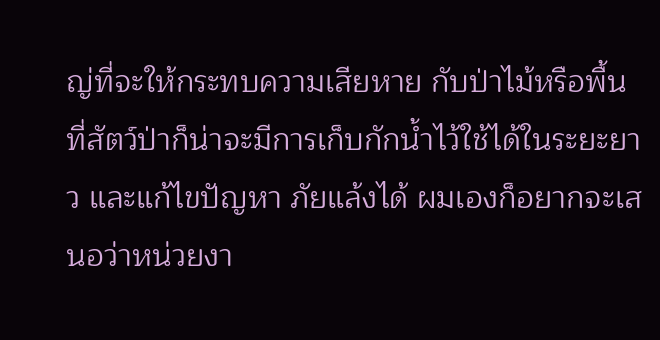ญ่ที่จะให้กระทบความเสียหาย กับป่าไม้หรือพื้นที่สัตว์ป่าก็น่าจะมีการเก็บกักน้ำไว้ใช้ได้ในระยะยาว และแก้ไขปัญหา ภัยแล้งได้ ผมเองก็อยากจะเสนอว่าหน่วยงา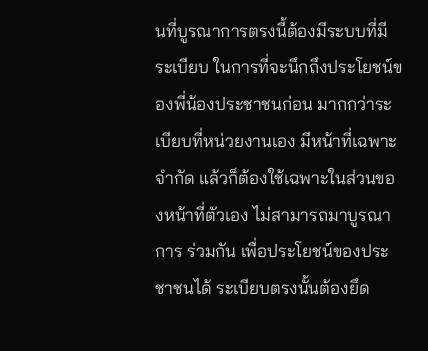นที่บูรณาการตรงนี้ต้องมีระบบที่มีระเบียบ ในการที่จะนึกถึงประโยชน์ของพี่น้องประชาชนก่อน มากกว่าระเบียบที่หน่วยงานเอง มีหน้าที่เฉพาะจำกัด แล้วก็ต้องใช้เฉพาะในส่วนของหน้าที่ตัวเอง ไม่สามารถมาบูรณาการ ร่วมกัน เพื่อประโยชน์ของประชาชนได้ ระเบียบตรงนั้นต้องยึด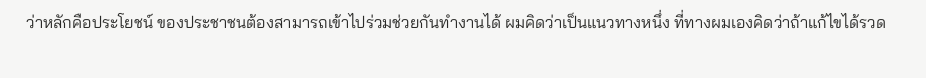ว่าหลักคือประโยชน์ ของประชาชนต้องสามารถเข้าไปร่วมช่วยกันทำงานได้ ผมคิดว่าเป็นแนวทางหนึ่ง ที่ทางผมเองคิดว่าถ้าแก้ไขได้รวด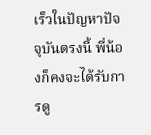เร็วในปัญหาปัจจุบันตรงนี้ พี่น้องก็คงจะได้รับการดู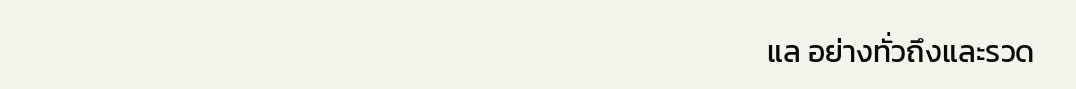แล อย่างทั่วถึงและรวด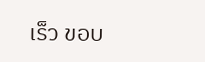เร็ว ขอบ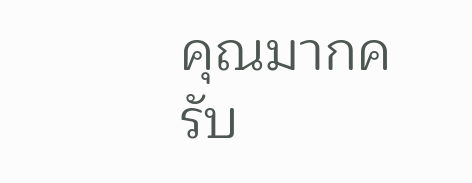คุณมากครับ